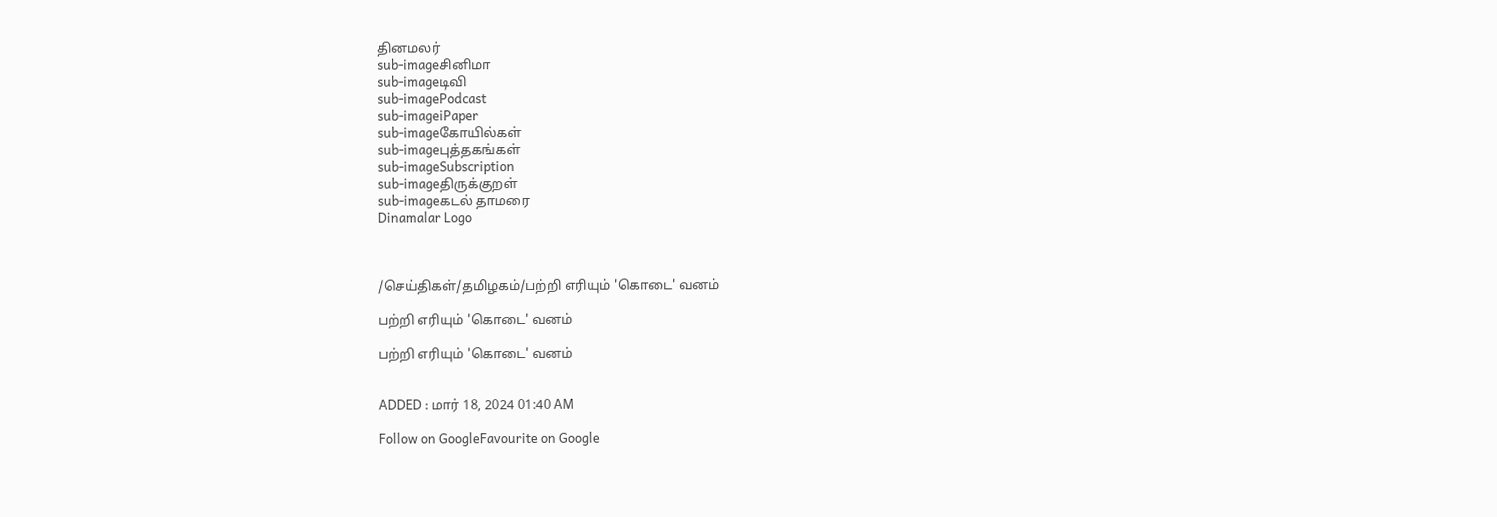தினமலர்
sub-imageசினிமா
sub-imageடிவி
sub-imagePodcast
sub-imageiPaper
sub-imageகோயில்கள்
sub-imageபுத்தகங்கள்
sub-imageSubscription
sub-imageதிருக்குறள்
sub-imageகடல் தாமரை
Dinamalar Logo



/செய்திகள்/தமிழகம்/பற்றி எரியும் 'கொடை' வனம்

பற்றி எரியும் 'கொடை' வனம்

பற்றி எரியும் 'கொடை' வனம்


ADDED : மார் 18, 2024 01:40 AM

Follow on GoogleFavourite on Google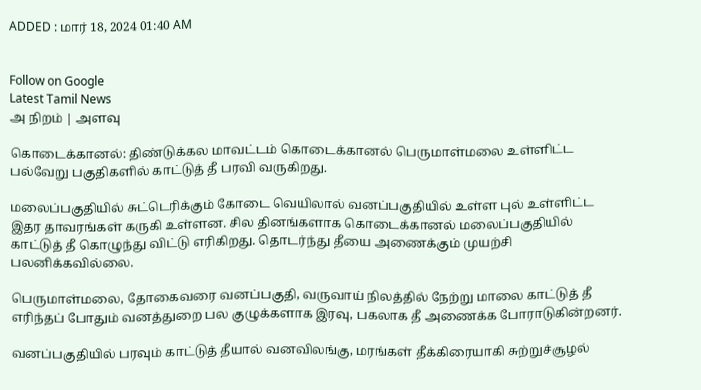ADDED : மார் 18, 2024 01:40 AM


Follow on Google
Latest Tamil News
அ நிறம் | அளவு

கொடைக்கானல்: திண்டுக்கல மாவட்டம் கொடைக்கானல் பெருமாள்மலை உள்ளிட்ட பல்வேறு பகுதிகளில் காட்டுத் தீ பரவி வருகிறது.

மலைப்பகுதியில் சுட்டெரிக்கும் கோடை வெயிலால் வனப்பகுதியில் உள்ள புல் உள்ளிட்ட இதர தாவரங்கள் கருகி உள்ளன. சில தினங்களாக கொடைக்கானல் மலைப்பகுதியில் காட்டுத் தீ கொழுந்து விட்டு எரிகிறது. தொடர்ந்து தீயை அணைக்கும் முயற்சி பலனிக்கவில்லை.

பெருமாள்மலை, தோகைவரை வனப்பகுதி, வருவாய் நிலத்தில் நேற்று மாலை காட்டுத் தீ எரிந்தப் போதும் வனத்துறை பல குழுக்களாக இரவு, பகலாக தீ அணைக்க போராடுகின்றனர்.

வனப்பகுதியில் பரவும் காட்டுத் தீயால் வனவிலங்கு, மரங்கள் தீக்கிரையாகி சுற்றுச்சூழல்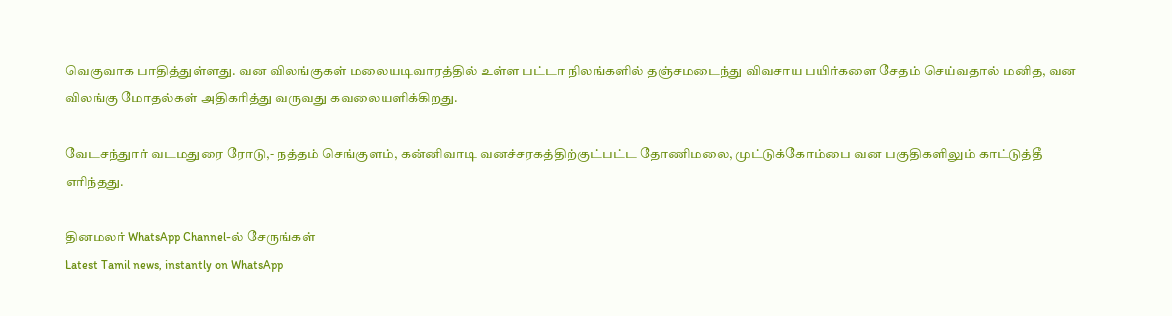வெகுவாக பாதித்துள்ளது. வன விலங்குகள் மலையடிவாரத்தில் உள்ள பட்டா நிலங்களில் தஞ்சமடைந்து விவசாய பயிர்களை சேதம் செய்வதால் மனித, வன விலங்கு மோதல்கள் அதிகரித்து வருவது கவலையளிக்கிறது.

வேடசந்துார் வடமதுரை ரோடு,- நத்தம் செங்குளம், கன்னிவாடி வனச்சரகத்திற்குட்பட்ட தோணிமலை, முட்டுக்கோம்பை வன பகுதிகளிலும் காட்டுத்தீ எரிந்தது.

தினமலர் WhatsApp Channel-ல் சேருங்கள்
Latest Tamil news, instantly on WhatsApp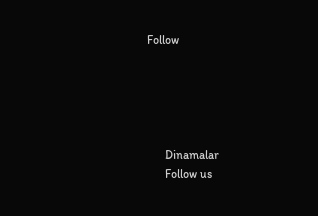Follow





      Dinamalar
      Follow us